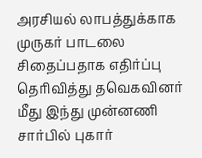அரசியல் லாபத்துக்காக முருகர் பாடலை சிதைப்பதாக எதிர்ப்பு தெரிவித்து தவெகவினர் மீது இந்து முன்னணி சார்பில் புகார்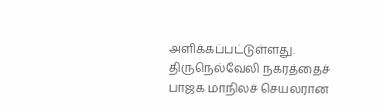அளிக்கப்பட்டுள்ளது.
திருநெல்வேலி நகரத்தைச் பாஜக மாநிலச் செயலரான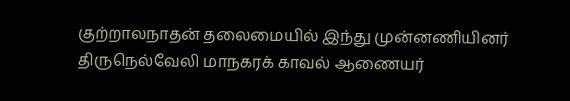குற்றாலநாதன் தலைமையில் இந்து முன்னணியினர் திருநெல்வேலி மாநகரக் காவல் ஆணையர்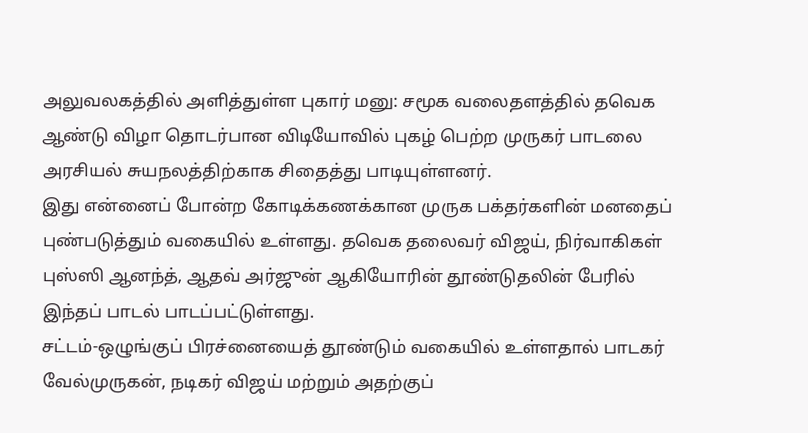அலுவலகத்தில் அளித்துள்ள புகார் மனு: சமூக வலைதளத்தில் தவெக ஆண்டு விழா தொடர்பான விடியோவில் புகழ் பெற்ற முருகர் பாடலை அரசியல் சுயநலத்திற்காக சிதைத்து பாடியுள்ளனர்.
இது என்னைப் போன்ற கோடிக்கணக்கான முருக பக்தர்களின் மனதைப் புண்படுத்தும் வகையில் உள்ளது. தவெக தலைவர் விஜய், நிர்வாகிகள் புஸ்ஸி ஆனந்த், ஆதவ் அர்ஜுன் ஆகியோரின் தூண்டுதலின் பேரில் இந்தப் பாடல் பாடப்பட்டுள்ளது.
சட்டம்-ஒழுங்குப் பிரச்னையைத் தூண்டும் வகையில் உள்ளதால் பாடகர் வேல்முருகன், நடிகர் விஜய் மற்றும் அதற்குப்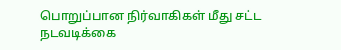பொறுப்பான நிர்வாகிகள் மீது சட்ட நடவடிக்கை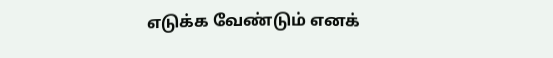எடுக்க வேண்டும் எனக்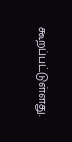கூறப்பட்டுள்ளது.